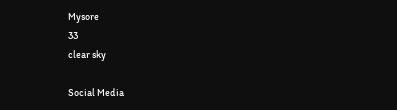Mysore
33
clear sky

Social Media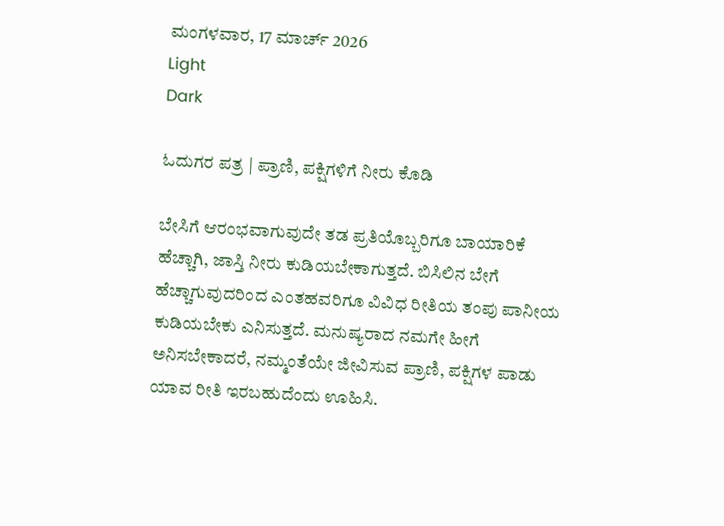ಮಂಗಳವಾರ, 17 ಮಾರ್ಚ್ 2026
Light
Dark

ಓದುಗರ ಪತ್ರ | ಪ್ರಾಣಿ, ಪಕ್ಷಿಗಳಿಗೆ ನೀರು ಕೊಡಿ

ಬೇಸಿಗೆ ಆರಂಭವಾಗುವುದೇ ತಡ ಪ್ರತಿಯೊಬ್ಬರಿಗೂ ಬಾಯಾರಿಕೆ ಹೆಚ್ಚಾಗಿ, ಜಾಸ್ತಿ ನೀರು ಕುಡಿಯಬೇಕಾಗುತ್ತದೆ. ಬಿಸಿಲಿನ ಬೇಗೆ ಹೆಚ್ಚಾಗುವುದರಿಂದ ಎಂತಹವರಿಗೂ ವಿವಿಧ ರೀತಿಯ ತಂಪು ಪಾನೀಯ ಕುಡಿಯಬೇಕು ಎನಿಸುತ್ತದೆ. ಮನುಷ್ಯರಾದ ನಮಗೇ ಹೀಗೆ ಅನಿಸಬೇಕಾದರೆ, ನಮ್ಮಂತೆಯೇ ಜೀವಿಸುವ ಪ್ರಾಣಿ, ಪಕ್ಷಿಗಳ ಪಾಡು ಯಾವ ರೀತಿ ಇರಬಹುದೆಂದು ಊಹಿಸಿ.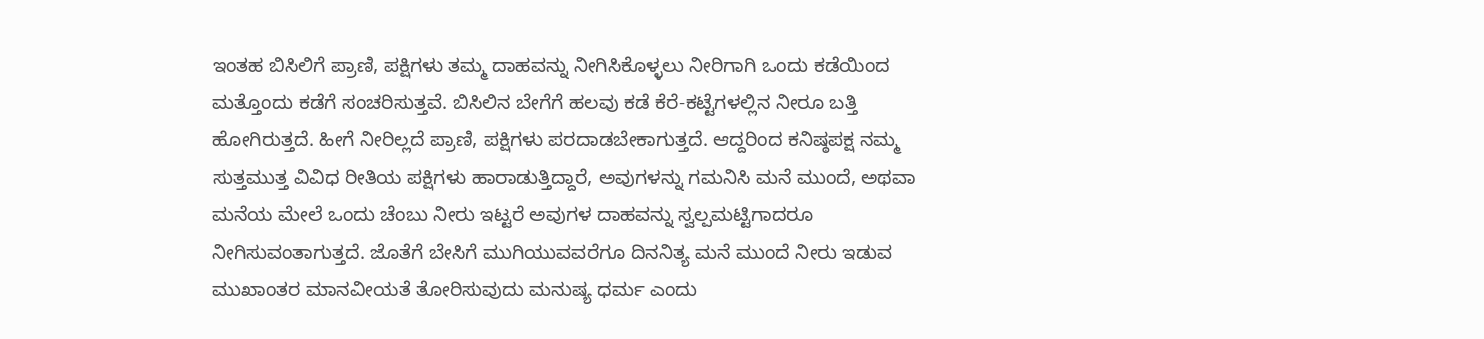ಇಂತಹ ಬಿಸಿಲಿಗೆ ಪ್ರಾಣಿ, ಪಕ್ಷಿಗಳು ತಮ್ಮ ದಾಹವನ್ನು ನೀಗಿಸಿಕೊಳ್ಳಲು ನೀರಿಗಾಗಿ ಒಂದು ಕಡೆಯಿಂದ ಮತ್ತೊಂದು ಕಡೆಗೆ ಸಂಚರಿಸುತ್ತವೆ. ಬಿಸಿಲಿನ ಬೇಗೆಗೆ ಹಲವು ಕಡೆ ಕೆರೆ-ಕಟ್ಟೆಗಳಲ್ಲಿನ ನೀರೂ ಬತ್ತಿ ಹೋಗಿರುತ್ತದೆ. ಹೀಗೆ ನೀರಿಲ್ಲದೆ ಪ್ರಾಣಿ, ಪಕ್ಷಿಗಳು ಪರದಾಡಬೇಕಾಗುತ್ತದೆ. ಆದ್ದರಿಂದ ಕನಿಷ್ಠಪಕ್ಷ ನಮ್ಮ ಸುತ್ತಮುತ್ತ ವಿವಿಧ ರೀತಿಯ ಪಕ್ಷಿಗಳು ಹಾರಾಡುತ್ತಿದ್ದಾರೆ, ಅವುಗಳನ್ನು ಗಮನಿಸಿ ಮನೆ ಮುಂದೆ, ಅಥವಾ ಮನೆಯ ಮೇಲೆ ಒಂದು ಚೆಂಬು ನೀರು ಇಟ್ಟರೆ ಅವುಗಳ ದಾಹವನ್ನು ಸ್ವಲ್ಪಮಟ್ಟಿಗಾದರೂ ನೀಗಿಸುವಂತಾಗುತ್ತದೆ. ಜೊತೆಗೆ ಬೇಸಿಗೆ ಮುಗಿಯುವವರೆಗೂ ದಿನನಿತ್ಯ ಮನೆ ಮುಂದೆ ನೀರು ಇಡುವ ಮುಖಾಂತರ ಮಾನವೀಯತೆ ತೋರಿಸುವುದು ಮನುಷ್ಯ ಧರ್ಮ ಎಂದು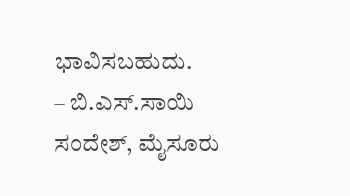ಭಾವಿಸಬಹುದು.
– ಬಿ.ಎಸ್.ಸಾಯಿ ಸಂದೇಶ್, ಮೈಸೂರು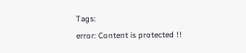Tags:
error: Content is protected !!